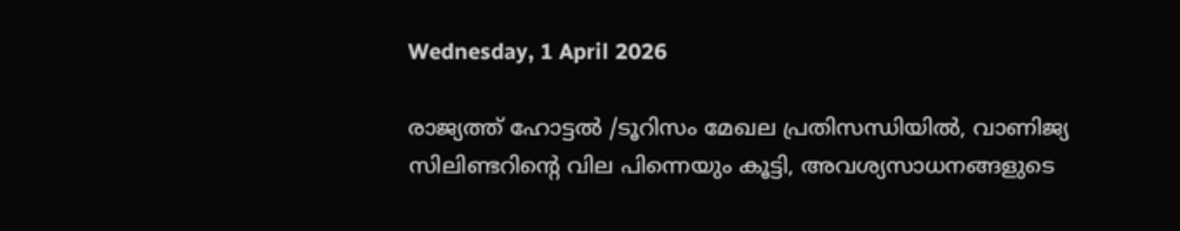Wednesday, 1 April 2026

രാജ്യത്ത് ഹോട്ടൽ /ടൂറിസം മേഖല പ്രതിസന്ധിയിൽ, വാണിജ്യ  സിലിണ്ടറിന്റെ വില പിന്നെയും കൂട്ടി, അവശ്യസാധനങ്ങളുടെ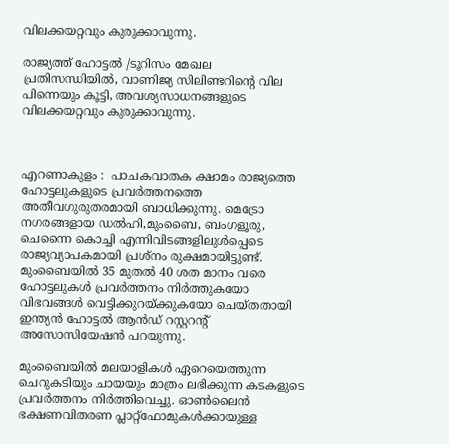വിലക്കയറ്റവും കുരുക്കാവുന്നു.

രാജ്യത്ത് ഹോട്ടൽ /ടൂറിസം മേഖല പ്രതിസന്ധിയിൽ, വാണിജ്യ സിലിണ്ടറിന്റെ വില പിന്നെയും കൂട്ടി, അവശ്യസാധനങ്ങളുടെ വിലക്കയറ്റവും കുരുക്കാവുന്നു.



എറണാകുളം :  പാചകവാതക ക്ഷാമം രാജ്യത്തെ ഹോട്ടലുകളുടെ പ്രവർത്തനത്തെ അതീവഗുരുതരമായി ബാധിക്കുന്നു. മെട്രോ നഗരങ്ങളായ ഡൽഹി,മുംബൈ, ബംഗളൂരു, ചെന്നൈ കൊച്ചി എന്നിവിടങ്ങളിലുൾപ്പെടെ രാജ്യവ്യാപകമായി പ്രശ്നം രുക്ഷമായിട്ടുണ്ട്. മുംബൈയിൽ 35 മുതൽ 40 ശത മാനം വരെ ഹോട്ടലുകൾ പ്രവർത്തനം നിർത്തുകയോ വിഭവങ്ങൾ വെട്ടിക്കുറയ്ക്കുകയോ ചെയ്തതായി ഇന്ത്യൻ ഹോട്ടൽ ആൻഡ് റസ്റ്ററൻ്റ് അസോസിയേഷൻ പറയുന്നു.

മുംബൈയിൽ മലയാളികൾ ഏറെയെത്തുന്ന ചെറുകടിയും ചായയും മാത്രം ലഭിക്കുന്ന കടകളുടെ പ്രവർത്തനം നിർത്തിവെച്ചു. ഓൺലൈൻ ഭക്ഷണവിതരണ പ്ലാറ്റ്ഫോമുകൾക്കായുള്ള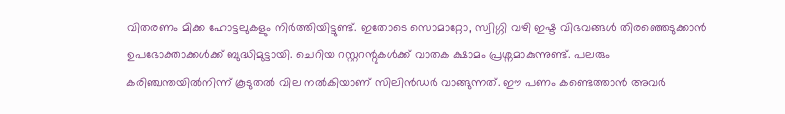വിതരണം മിക്ക ഹോട്ടലുകളും നിർത്തിയിട്ടുണ്ട്. ഇതോടെ സൊമാറ്റോ, സ്വിഗ്ഗി വഴി ഇഷ്ട വിഭവങ്ങൾ തിരഞ്ഞെടുക്കാൻ ഉപഭോക്താക്കൾക്ക് ബുദ്ധിമുട്ടായി. ചെറിയ റസ്റ്ററന്റുകൾക്ക് വാതക ക്ഷാമം പ്രശ്നമാകുന്നുണ്ട്. പലരും കരിഞ്ചന്തയിൽനിന്ന് കൂടുതൽ വില നൽകിയാണ് സിലിൻഡർ വാങ്ങുന്നത്. ഈ പണം കണ്ടെത്താൻ അവർ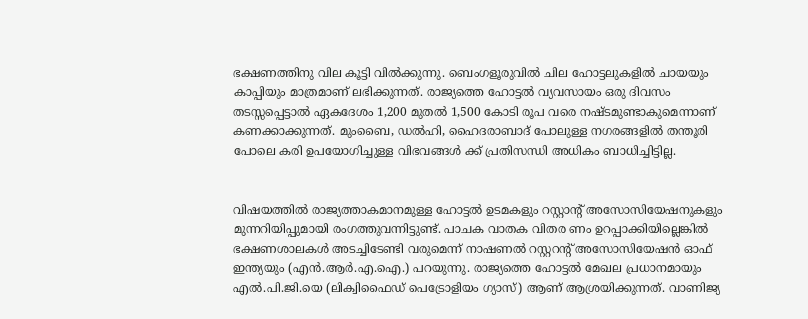ഭക്ഷണത്തിനു വില കൂട്ടി വിൽക്കുന്നു. ബെംഗളൂരുവിൽ ചില ഹോട്ടലുകളിൽ ചായയും കാപ്പിയും മാത്രമാണ് ലഭിക്കുന്നത്. രാജ്യത്തെ ഹോട്ടൽ വ്യവസായം ഒരു ദിവസം തടസ്സപ്പെട്ടാൽ ഏകദേശം 1,200 മുതൽ 1,500 കോടി രൂപ വരെ നഷ്ടമുണ്ടാകുമെന്നാണ് കണക്കാക്കുന്നത്. മുംബൈ, ഡൽഹി, ഹൈദരാബാദ് പോലുള്ള നഗരങ്ങളിൽ തന്തൂരി പോലെ കരി ഉപയോഗിച്ചുള്ള വിഭവങ്ങൾ ക്ക് പ്രതിസന്ധി അധികം ബാധിച്ചിട്ടില്ല.


വിഷയത്തിൽ രാജ്യത്താകമാനമുള്ള ഹോട്ടൽ ഉടമകളും റസ്റ്റാൻ്റ് അസോസിയേഷനുകളും മുന്നറിയിപ്പുമായി രംഗത്തുവന്നിട്ടുണ്ട്. പാചക വാതക വിതര ണം ഉറപ്പാക്കിയില്ലെങ്കിൽ ഭക്ഷണശാലകൾ അടച്ചിടേണ്ടി വരുമെന്ന് നാഷണൽ റസ്റ്ററൻ്റ് അസോസിയേഷൻ ഓഫ് ഇന്ത്യയും (എൻ.ആർ.എ.ഐ.) പറയുന്നു. രാജ്യത്തെ ഹോട്ടൽ മേഖല പ്രധാനമായും എൽ.പി.ജി.യെ (ലിക്വിഫൈഡ് പെട്രോളിയം ഗ്യാസ്) ആണ് ആശ്രയിക്കുന്നത്. വാണിജ്യ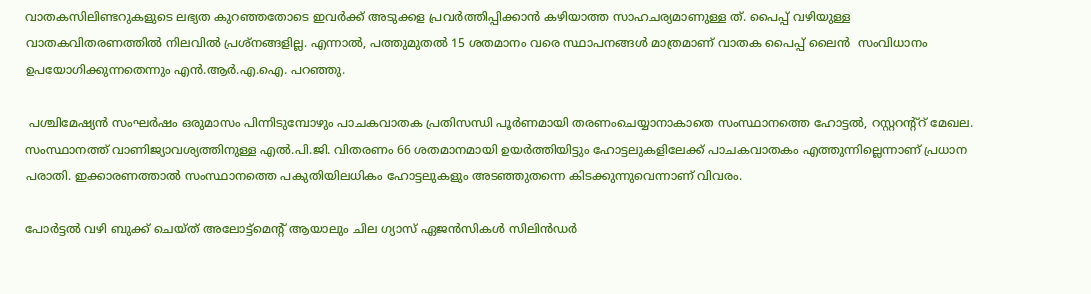വാതകസിലിണ്ടറുകളുടെ ലഭ്യത കുറഞ്ഞതോടെ ഇവർക്ക് അടുക്കള പ്രവർത്തിപ്പിക്കാൻ കഴിയാത്ത സാഹചര്യമാണുള്ള ത്. പൈപ്പ് വഴിയുള്ള വാതകവിതരണത്തിൽ നിലവിൽ പ്രശ്നങ്ങളില്ല. എന്നാൽ, പത്തുമുതൽ 15 ശതമാനം വരെ സ്ഥാപനങ്ങൾ മാത്രമാണ് വാതക പൈപ്പ് ലൈൻ  സംവിധാനം ഉപയോഗിക്കുന്നതെന്നും എൻ.ആർ.എ.ഐ. പറഞ്ഞു.

 പശ്ചിമേഷ്യൻ സംഘർഷം ഒരുമാസം പിന്നിടുമ്പോഴും പാചകവാതക പ്രതിസന്ധി പൂർണമായി തരണംചെയ്യാനാകാതെ സംസ്ഥാനത്തെ ഹോട്ടൽ, റസ്റ്ററന്റ്റ് മേഖല. സംസ്ഥാനത്ത് വാണിജ്യാവശ്യത്തിനുള്ള എൽ.പി.ജി. വിതരണം 66 ശതമാനമായി ഉയർത്തിയിട്ടും ഹോട്ടലുകളിലേക്ക് പാചകവാതകം എത്തുന്നില്ലെന്നാണ് പ്രധാന പരാതി. ഇക്കാരണത്താൽ സംസ്ഥാനത്തെ പകുതിയിലധികം ഹോട്ടലുകളും അടഞ്ഞുതന്നെ കിടക്കുന്നുവെന്നാണ് വിവരം.

പോർട്ടൽ വഴി ബുക്ക് ചെയ്ത് അലോട്ട്മെന്റ് ആയാലും ചില ഗ്യാസ് ഏജൻസികൾ സിലിൻഡർ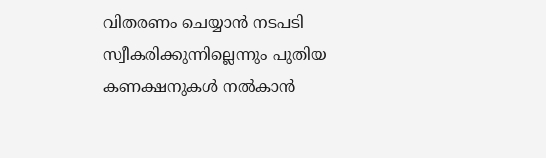വിതരണം ചെയ്യാൻ നടപടി സ്വീകരിക്കുന്നില്ലെന്നും പുതിയ കണക്ഷനുകൾ നൽകാൻ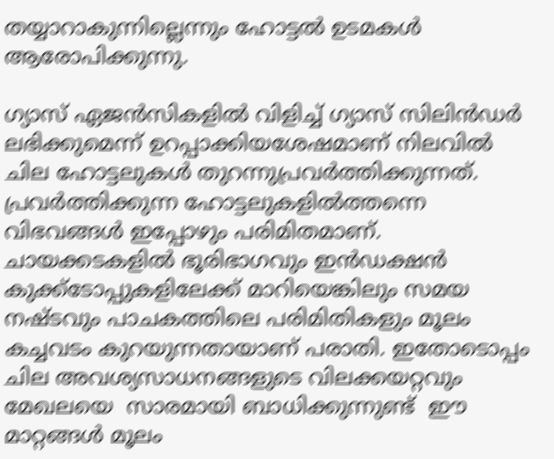തയ്യാറാകുന്നില്ലെന്നും ഹോട്ടൽ ഉടമകൾ ആരോപിക്കുന്നു.

ഗ്യാസ് ഏജൻസികളിൽ വിളിച്ച് ഗ്യാസ് സിലിൻഡർ ലഭിക്കുമെന്ന് ഉറപ്പാക്കിയശേഷമാണ് നിലവിൽ ചില ഹോട്ടലുകൾ തുറന്നുപ്രവർത്തിക്കുന്നത്. പ്രവർത്തിക്കുന്ന ഹോട്ടലുകളിൽത്തന്നെ വിഭവങ്ങൾ ഇപ്പോഴും പരിമിതമാണ്. ചായക്കടകളിൽ ഭൂരിഭാഗവും ഇൻഡക്ഷൻ കുക്ക്‌ടോപ്പുകളിലേക്ക് മാറിയെങ്കിലും സമയ നഷ്ടവും പാചകത്തിലെ പരിമിതികളും മൂലം കച്ചവടം കുറയുന്നതായാണ് പരാതി. ഇതോടൊപ്പം ചില അവശ്യസാധനങ്ങളുടെ വിലക്കയറ്റവും മേഖലയെ  സാരമായി ബാധിക്കുന്നുണ്ട്  ഈ മാറ്റങ്ങൾ മൂലം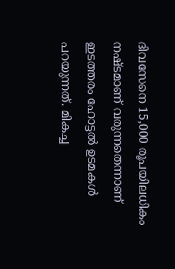ദിവസേനെ 15,000 രൂപയിലധികം നഷ്ടമാണ് വരുന്നതെന്നാണ് ഇടത്തരം ഹോട്ടൽ ഉടമകൾ പറയുന്നത്. മികച്ച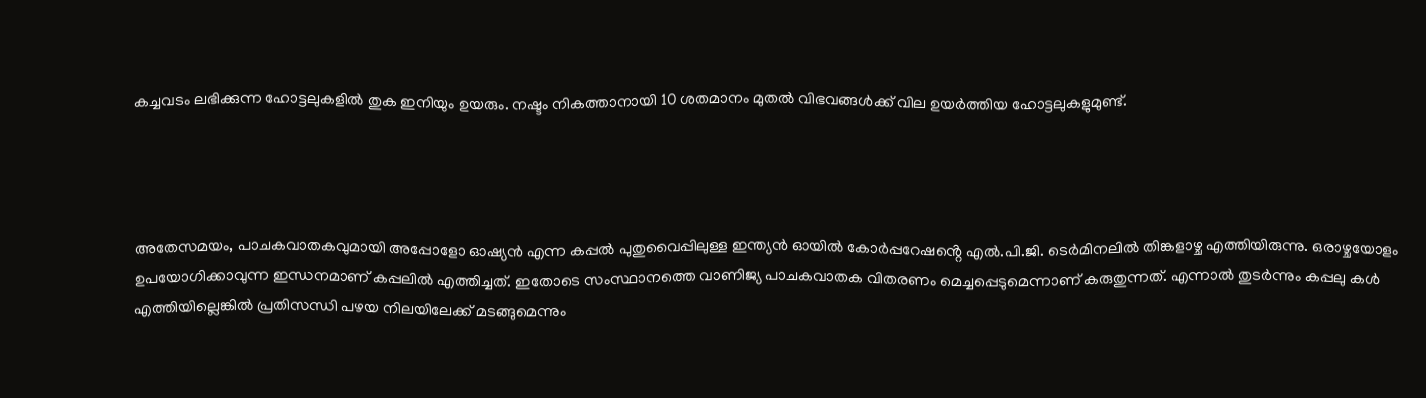കച്ചവടം ലഭിക്കുന്ന ഹോട്ടലുകളിൽ തുക ഇനിയും ഉയരും. നഷ്ടം നികത്താനായി 10 ശതമാനം മുതൽ വിഭവങ്ങൾക്ക് വില ഉയർത്തിയ ഹോട്ടലുകളുമുണ്ട്.




അതേസമയം, പാചകവാതകവുമായി അപ്പോളോ ഓഷ്യൻ എന്ന കപ്പൽ പുതുവൈപ്പിലുള്ള ഇന്ത്യൻ ഓയിൽ കോർപ്പറേഷൻ്റെ എൽ.പി.ജി. ടെർമിനലിൽ തിങ്കളാഴ്ച എത്തിയിരുന്നു. ഒരാഴ്ചയോളം ഉപയോഗിക്കാവുന്ന ഇന്ധനമാണ് കപ്പലിൽ എത്തിച്ചത്. ഇതോടെ സംസ്ഥാനത്തെ വാണിജ്യ പാചകവാതക വിതരണം മെച്ചപ്പെടുമെന്നാണ് കരുതുന്നത്. എന്നാൽ തുടർന്നും കപ്പലു കൾ എത്തിയില്ലെങ്കിൽ പ്രതിസന്ധി പഴയ നിലയിലേക്ക് മടങ്ങുമെന്നും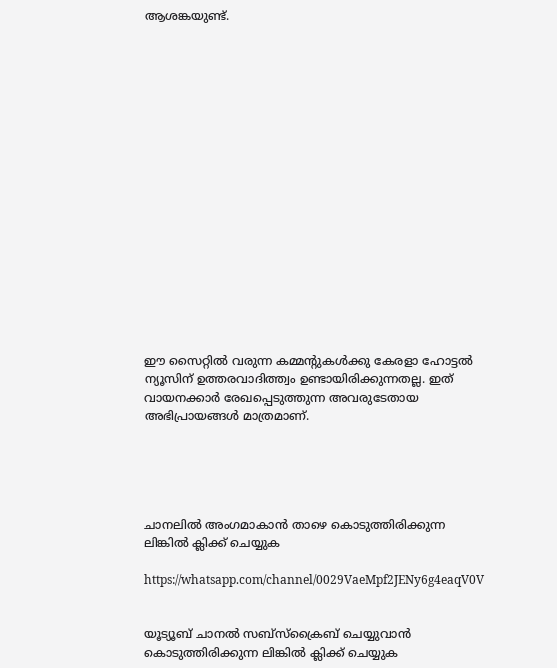ആശങ്കയുണ്ട്.


















ഈ സൈറ്റിൽ വരുന്ന കമ്മന്റുകൾക്കു കേരളാ ഹോട്ടൽ ന്യൂസിന് ഉത്തരവാദിത്ത്വം ഉണ്ടായിരിക്കുന്നതല്ല. ഇത് വായനക്കാർ രേഖപ്പെടുത്തുന്ന അവരുടേതായ അഭിപ്രായങ്ങൾ മാത്രമാണ്.





ചാനലിൽ അംഗമാകാൻ താഴെ കൊടുത്തിരിക്കുന്ന ലിങ്കിൽ ക്ലിക്ക് ചെയ്യുക

https://whatsapp.com/channel/0029VaeMpf2JENy6g4eaqV0V


യൂട്യൂബ് ചാനൽ സബ്സ്ക്രൈബ് ചെയ്യുവാൻ കൊടുത്തിരിക്കുന്ന ലിങ്കിൽ ക്ലിക്ക് ചെയ്യുക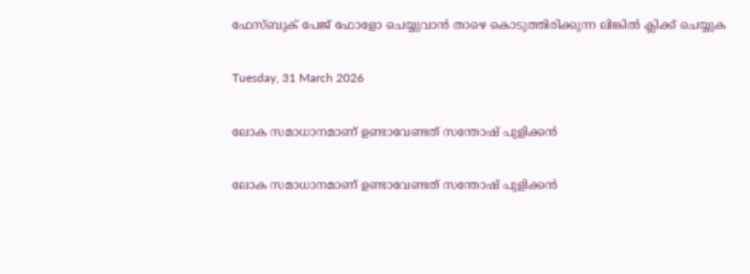ഫേസ്ബുക് പേജ് ഫോളോ ചെയ്യുവാൻ താഴെ കൊടുത്തിരിക്കുന്ന ലിങ്കിൽ ക്ലിക്ക് ചെയ്യുക

Tuesday, 31 March 2026

ലോക സമാധാനമാണ് ഉണ്ടാവേണ്ടത് സന്തോഷ് പുളിക്കൻ

ലോക സമാധാനമാണ് ഉണ്ടാവേണ്ടത് സന്തോഷ് പുളിക്കൻ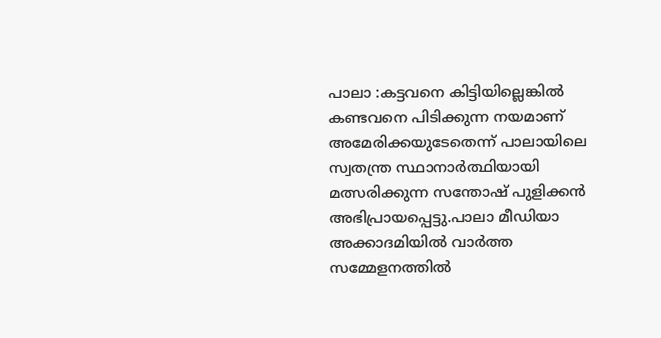പാലാ :കട്ടവനെ കിട്ടിയില്ലെങ്കിൽ കണ്ടവനെ പിടിക്കുന്ന നയമാണ് അമേരിക്കയുടേതെന്ന് പാലായിലെ സ്വതന്ത്ര സ്ഥാനാർത്ഥിയായി മത്സരിക്കുന്ന സന്തോഷ് പുളിക്കൻ അഭിപ്രായപ്പെട്ടു.പാലാ മീഡിയാ അക്കാദമിയിൽ വാർത്ത സമ്മേളനത്തിൽ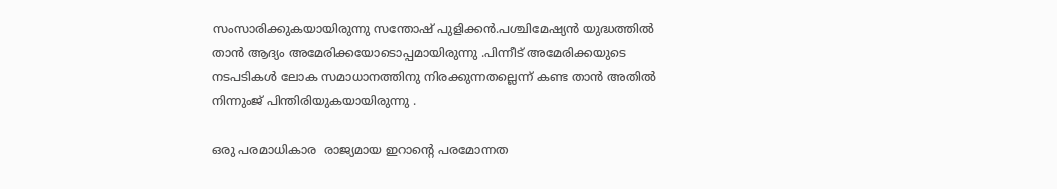സംസാരിക്കുകയായിരുന്നു സന്തോഷ് പുളിക്കൻ.പശ്ചിമേഷ്യൻ യുദ്ധത്തിൽ താൻ ആദ്യം അമേരിക്കയോടൊപ്പമായിരുന്നു .പിന്നീട് അമേരിക്കയുടെ നടപടികൾ ലോക സമാധാനത്തിനു നിരക്കുന്നതല്ലെന്ന്‌ കണ്ട താൻ അതിൽ നിന്നുംജ് പിന്തിരിയുകയായിരുന്നു .

ഒരു പരമാധികാര  രാജ്യമായ ഇറാന്റെ പരമോന്നത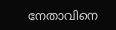നേതാവിനെ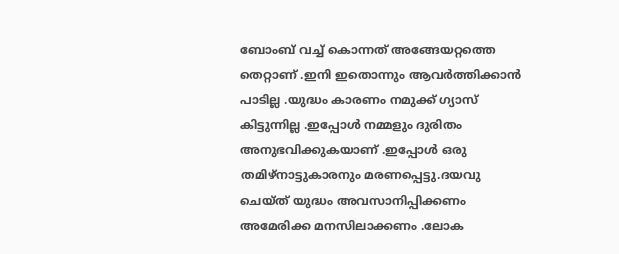ബോംബ് വച്ച് കൊന്നത് അങ്ങേയറ്റത്തെ തെറ്റാണ് .ഇനി ഇതൊന്നും ആവർത്തിക്കാൻ പാടില്ല .യുദ്ധം കാരണം നമുക്ക് ഗ്യാസ് കിട്ടുന്നില്ല .ഇപ്പോൾ നമ്മളും ദുരിതം അനുഭവിക്കുകയാണ് .ഇപ്പോൾ ഒരു തമിഴ്നാട്ടുകാരനും മരണപ്പെട്ടു.ദയവു ചെയ്‌ത്‌ യുദ്ധം അവസാനിപ്പിക്കണം അമേരിക്ക മനസിലാക്കണം .ലോക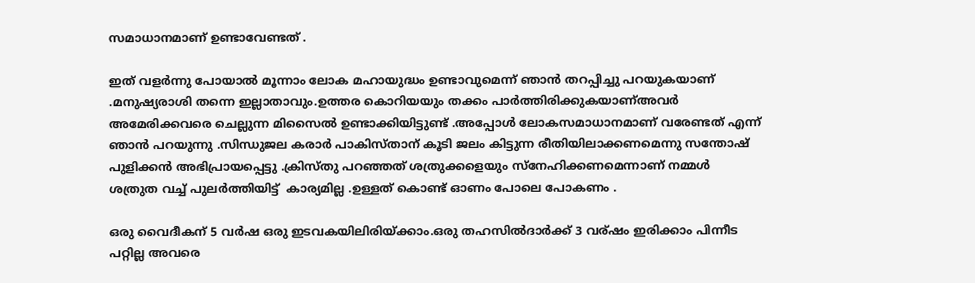സമാധാനമാണ് ഉണ്ടാവേണ്ടത് .

ഇത് വളർന്നു പോയാൽ മൂന്നാം ലോക മഹായുദ്ധം ഉണ്ടാവുമെന്ന് ഞാൻ തറപ്പിച്ചു പറയുകയാണ് .മനുഷ്യരാശി തന്നെ ഇല്ലാതാവും.ഉത്തര കൊറിയയും തക്കം പാർത്തിരിക്കുകയാണ്അവർ അമേരിക്കവരെ ചെല്ലുന്ന മിസൈൽ ഉണ്ടാക്കിയിട്ടുണ്ട് .അപ്പോൾ ലോകസമാധാനമാണ് വരേണ്ടത് എന്ന് ഞാൻ പറയുന്നു .സിന്ധുജല കരാർ പാകിസ്താന് കൂടി ജലം കിട്ടുന്ന രീതിയിലാക്കണമെന്നു സന്തോഷ് പുളിക്കൻ അഭിപ്രായപ്പെട്ടു .ക്രിസ്തു പറഞ്ഞത് ശത്രുക്കളെയും സ്നേഹിക്കണമെന്നാണ് നമ്മൾ ശത്രുത വച്ച് പുലർത്തിയിട്ട്  കാര്യമില്ല .ഉള്ളത് കൊണ്ട് ഓണം പോലെ പോകണം .

ഒരു വൈദീകന് 5 വർഷ ഒരു ഇടവകയിലിരിയ്ക്കാം.ഒരു തഹസിൽദാർക്ക് 3 വര്ഷം ഇരിക്കാം പിന്നീട പറ്റില്ല അവരെ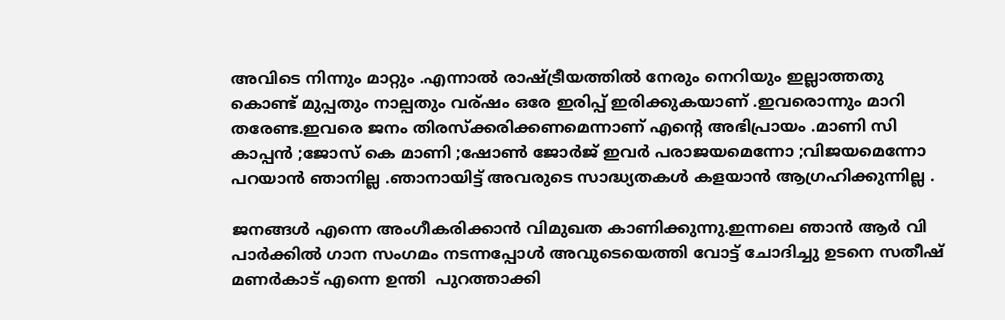അവിടെ നിന്നും മാറ്റും .എന്നാൽ രാഷ്ട്രീയത്തിൽ നേരും നെറിയും ഇല്ലാത്തതു കൊണ്ട് മുപ്പതും നാല്പതും വര്ഷം ഒരേ ഇരിപ്പ് ഇരിക്കുകയാണ് .ഇവരൊന്നും മാറി തരേണ്ട.ഇവരെ ജനം തിരസ്ക്കരിക്കണമെന്നാണ് എന്റെ അഭിപ്രായം .മാണി സി കാപ്പൻ ;ജോസ് കെ മാണി ;ഷോൺ ജോർജ് ഇവർ പരാജയമെന്നോ ;വിജയമെന്നോ പറയാൻ ഞാനില്ല .ഞാനായിട്ട് അവരുടെ സാദ്ധ്യതകൾ കളയാൻ ആഗ്രഹിക്കുന്നില്ല .

ജനങ്ങൾ എന്നെ അംഗീകരിക്കാൻ വിമുഖത കാണിക്കുന്നു.ഇന്നലെ ഞാൻ ആർ വി പാർക്കിൽ ഗാന സംഗമം നടന്നപ്പോൾ അവുടെയെത്തി വോട്ട് ചോദിച്ചു ഉടനെ സതീഷ് മണർകാട് എന്നെ ഉന്തി  പുറത്താക്കി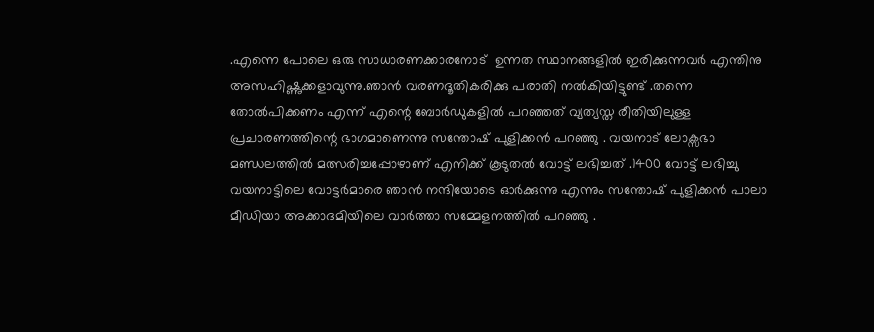.എന്നെ പോലെ ഒരു സാധാരണക്കാരനോട്  ഉന്നത സ്ഥാനങ്ങളിൽ ഇരിക്കുന്നവർ എന്തിനു അസഹിഷ്ണുക്കളാവുന്നു.ഞാൻ വരണദൂതികരിക്കു പരാതി നൽകിയിട്ടുണ്ട് .തന്നെ തോൽപിക്കണം എന്ന് എന്റെ ബോർഡുകളിൽ പറഞ്ഞത് വ്യത്യസ്ത രീതിയിലുള്ള പ്രചാരണത്തിന്റെ ഭാഗമാണെന്നു സന്തോഷ് പുളിക്കൻ പറഞ്ഞു . വയനാട് ലോക്സഭാ മണ്ഡലത്തിൽ മത്സരിച്ചപ്പോഴാണ് എനിക്ക് കൂടുതൽ വോട്ട് ലഭിച്ചത് .1400 വോട്ട് ലഭിച്ചു വയനാട്ടിലെ വോട്ടർമാരെ ഞാൻ നന്ദിയോടെ ഓർക്കുന്നു എന്നും സന്തോഷ് പുളിക്കൻ പാലാ മീഡിയാ അക്കാദമിയിലെ വാർത്താ സമ്മേളനത്തിൽ പറഞ്ഞു .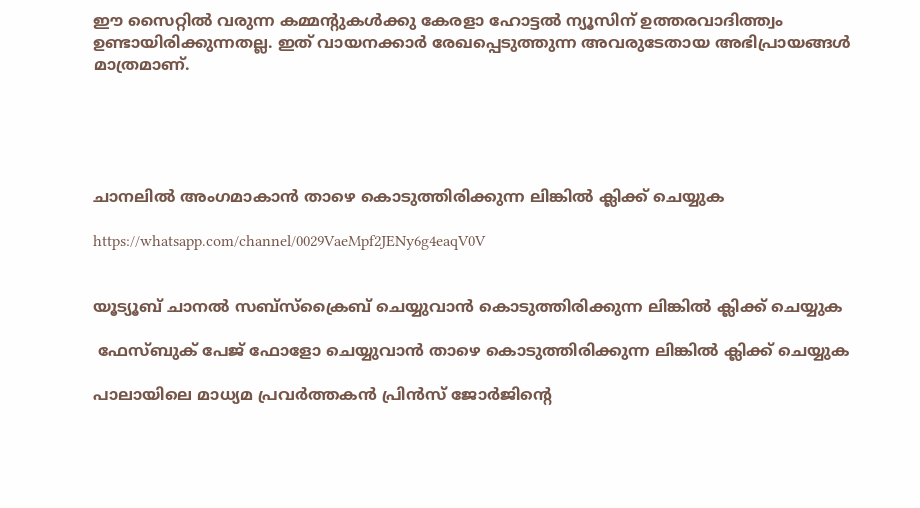ഈ സൈറ്റിൽ വരുന്ന കമ്മന്റുകൾക്കു കേരളാ ഹോട്ടൽ ന്യൂസിന് ഉത്തരവാദിത്ത്വം ഉണ്ടായിരിക്കുന്നതല്ല. ഇത് വായനക്കാർ രേഖപ്പെടുത്തുന്ന അവരുടേതായ അഭിപ്രായങ്ങൾ മാത്രമാണ്.





ചാനലിൽ അംഗമാകാൻ താഴെ കൊടുത്തിരിക്കുന്ന ലിങ്കിൽ ക്ലിക്ക് ചെയ്യുക

https://whatsapp.com/channel/0029VaeMpf2JENy6g4eaqV0V


യൂട്യൂബ് ചാനൽ സബ്സ്ക്രൈബ് ചെയ്യുവാൻ കൊടുത്തിരിക്കുന്ന ലിങ്കിൽ ക്ലിക്ക് ചെയ്യുക

 ഫേസ്ബുക് പേജ് ഫോളോ ചെയ്യുവാൻ താഴെ കൊടുത്തിരിക്കുന്ന ലിങ്കിൽ ക്ലിക്ക് ചെയ്യുക

പാലായിലെ മാധ്യമ പ്രവർത്തകൻ പ്രിൻസ് ജോർജിന്റെ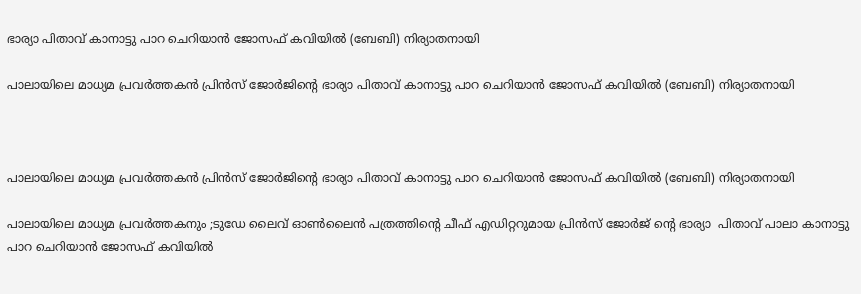ഭാര്യാ പിതാവ് കാനാട്ടു പാറ ചെറിയാൻ ജോസഫ് കവിയിൽ (ബേബി) നിര്യാതനായി

പാലായിലെ മാധ്യമ പ്രവർത്തകൻ പ്രിൻസ് ജോർജിന്റെ ഭാര്യാ പിതാവ് കാനാട്ടു പാറ ചെറിയാൻ ജോസഫ് കവിയിൽ (ബേബി) നിര്യാതനായി



പാലായിലെ മാധ്യമ പ്രവർത്തകൻ പ്രിൻസ് ജോർജിന്റെ ഭാര്യാ പിതാവ് കാനാട്ടു പാറ ചെറിയാൻ ജോസഫ് കവിയിൽ (ബേബി) നിര്യാതനായി

പാലായിലെ മാധ്യമ പ്രവർത്തകനും ;ടുഡേ ലൈവ് ഓൺലൈൻ പത്രത്തിന്റെ ചീഫ് എഡിറ്ററുമായ പ്രിൻസ് ജോർജ് ന്റെ ഭാര്യാ  പിതാവ് പാലാ കാനാട്ടു പാറ ചെറിയാൻ ജോസഫ് കവിയിൽ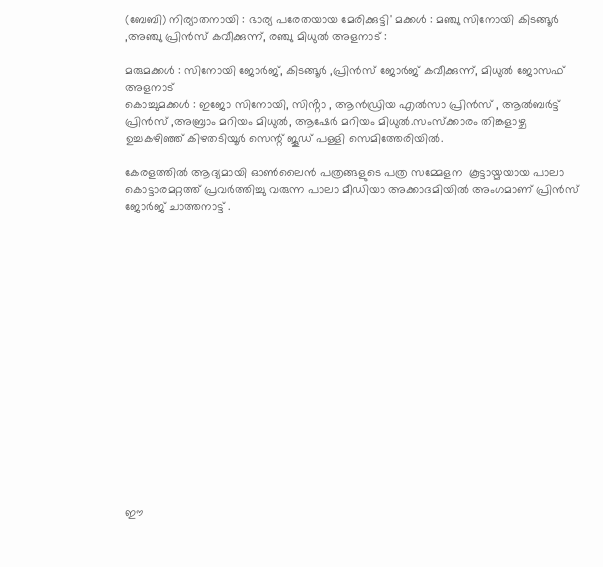(ബേബി) നിര്യാതനായി : ഭാര്യ പരേതയായ മേരിക്കുട്ടി' മക്കൾ : മഞ്ചു സിനോയി കിടങ്ങൂർ ,അഞ്ചു പ്രിൻസ് കവീക്കുന്ന്, രഞ്ചു മിധുൽ അളനാട് :

മരുമക്കൾ : സിനോയി ജോർജ്, കിടങ്ങൂർ ,പ്രിൻസ് ജോർജ് കവീക്കുന്ന്, മിധുൽ ജോസഫ് അളനാട്
കൊച്ചുമക്കൾ : ഇജോ സിനോയി, സിൻ്റാ , ആൻഡ്രിയ എൽസാ പ്രിൻസ് , ആൽബർട്ട് പ്രിൻസ് ,അബ്രാം മറിയം മിധുൽ, ആഷേർ മറിയം മിധുൽ.സംസ്ക്കാരം തിങ്കളാഴ്ച ഉച്ചകഴിഞ്ഞ് കിഴതടിയൂർ സെന്റ് ജൂഡ് പള്ളി സെമിത്തേരിയിൽ.

കേരളത്തിൽ ആദ്യമായി ഓൺലൈൻ പത്രങ്ങളുടെ പത്ര സമ്മേളന  കൂട്ടായ്മയായ പാലാ കൊട്ടാരമറ്റത്ത് പ്രവർത്തിച്ചു വരുന്ന പാലാ മീഡിയാ അക്കാദമിയിൽ അംഗമാണ് പ്രിൻസ് ജോർജ് ചാത്തനാട്ട് .

















ഈ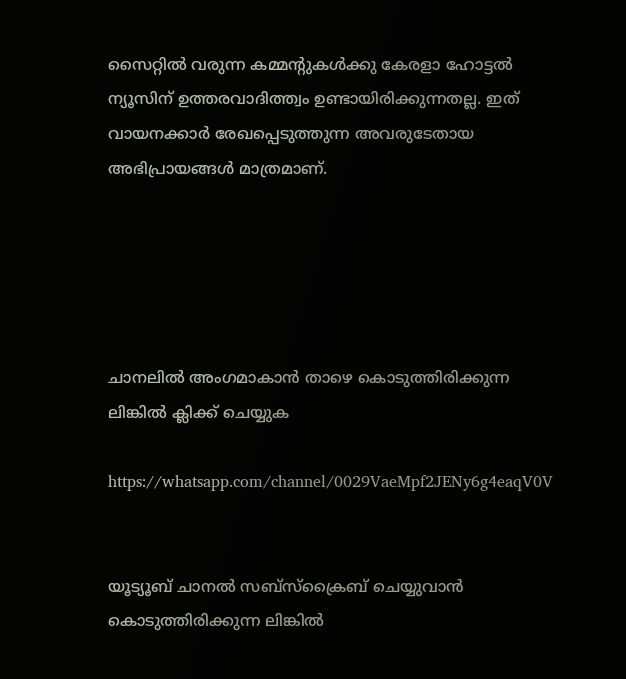സൈറ്റിൽ വരുന്ന കമ്മന്റുകൾക്കു കേരളാ ഹോട്ടൽ ന്യൂസിന് ഉത്തരവാദിത്ത്വം ഉണ്ടായിരിക്കുന്നതല്ല. ഇത് വായനക്കാർ രേഖപ്പെടുത്തുന്ന അവരുടേതായ അഭിപ്രായങ്ങൾ മാത്രമാണ്.





ചാനലിൽ അംഗമാകാൻ താഴെ കൊടുത്തിരിക്കുന്ന ലിങ്കിൽ ക്ലിക്ക് ചെയ്യുക

https://whatsapp.com/channel/0029VaeMpf2JENy6g4eaqV0V


യൂട്യൂബ് ചാനൽ സബ്സ്ക്രൈബ് ചെയ്യുവാൻ കൊടുത്തിരിക്കുന്ന ലിങ്കിൽ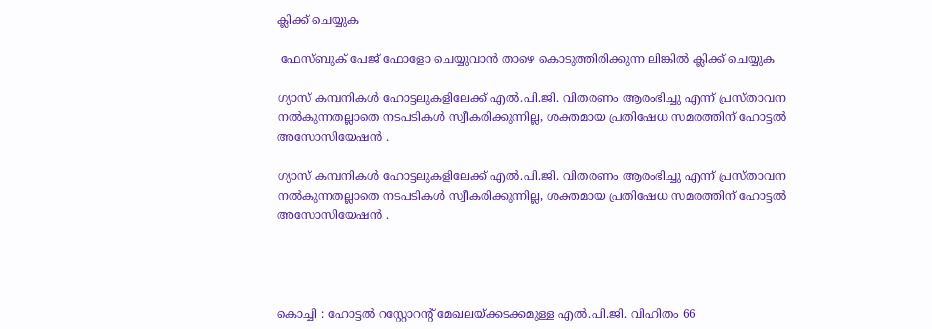ക്ലിക്ക് ചെയ്യുക

 ഫേസ്ബുക് പേജ് ഫോളോ ചെയ്യുവാൻ താഴെ കൊടുത്തിരിക്കുന്ന ലിങ്കിൽ ക്ലിക്ക് ചെയ്യുക

ഗ്യാസ് കമ്പനികൾ ഹോട്ടലുകളിലേക്ക് എൽ.പി.ജി. വിതരണം ആരംഭിച്ചു എന്ന് പ്രസ്താവന നൽകുന്നതല്ലാതെ നടപടികൾ സ്വീകരിക്കുന്നില്ല, ശക്തമായ പ്രതിഷേധ സമരത്തിന് ഹോട്ടൽ അസോസിയേഷൻ .

ഗ്യാസ് കമ്പനികൾ ഹോട്ടലുകളിലേക്ക് എൽ.പി.ജി. വിതരണം ആരംഭിച്ചു എന്ന് പ്രസ്താവന നൽകുന്നതല്ലാതെ നടപടികൾ സ്വീകരിക്കുന്നില്ല, ശക്തമായ പ്രതിഷേധ സമരത്തിന് ഹോട്ടൽ അസോസിയേഷൻ .




കൊച്ചി : ഹോട്ടൽ റസ്റ്റോറൻ്റ് മേഖലയ്ക്കടക്കമുള്ള എൽ.പി.ജി. വിഹിതം 66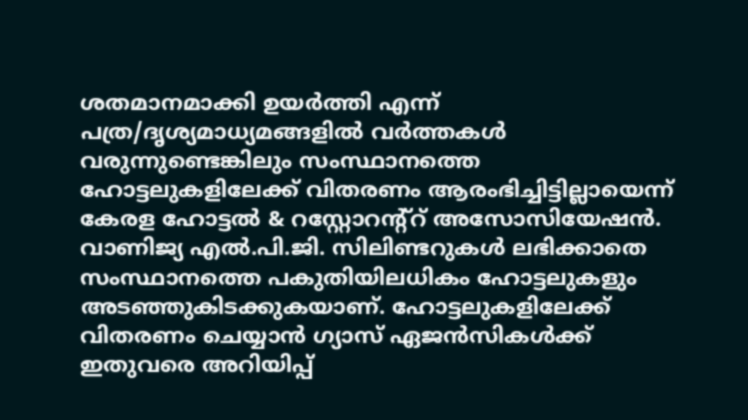ശതമാനമാക്കി ഉയർത്തി എന്ന് പത്ര/ദൃശ്യമാധ്യമങ്ങളിൽ വർത്തകൾ വരുന്നുണ്ടെങ്കിലും സംസ്ഥാനത്തെ ഹോട്ടലുകളിലേക്ക് വിതരണം ആരംഭിച്ചിട്ടില്ലായെന്ന് കേരള ഹോട്ടൽ & റസ്റ്റോറന്റ്റ് അസോസിയേഷൻ.
വാണിജ്യ എൽ.പി.ജി. സിലിണ്ടറുകൾ ലഭിക്കാതെ സംസ്ഥാനത്തെ പകുതിയിലധികം ഹോട്ടലുകളും അടഞ്ഞുകിടക്കുകയാണ്. ഹോട്ടലുകളിലേക്ക് വിതരണം ചെയ്യാൻ ഗ്യാസ് ഏജൻസികൾക്ക് ഇതുവരെ അറിയിപ്പ്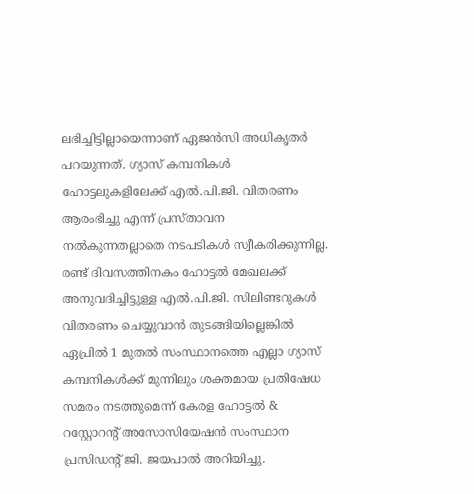ലഭിച്ചിട്ടില്ലായെന്നാണ് ഏജൻസി അധികൃതർ പറയുന്നത്. ഗ്യാസ് കമ്പനികൾ ഹോട്ടലുകളിലേക്ക് എൽ.പി.ജി. വിതരണം ആരംഭിച്ചു എന്ന് പ്രസ്താവന നൽകുന്നതല്ലാതെ നടപടികൾ സ്വീകരിക്കുന്നില്ല. രണ്ട് ദിവസത്തിനകം ഹോട്ടൽ മേഖലക്ക് അനുവദിച്ചിട്ടുള്ള എൽ.പി.ജി. സിലിണ്ടറുകൾ വിതരണം ചെയ്യുവാൻ തുടങ്ങിയില്ലെങ്കിൽ ഏപ്രിൽ 1 മുതൽ സംസ്ഥാനത്തെ എല്ലാ ഗ്യാസ് കമ്പനികൾക്ക് മുന്നിലും ശക്തമായ പ്രതിഷേധ സമരം നടത്തുമെന്ന് കേരള ഹോട്ടൽ & റസ്റ്റോറൻ്റ് അസോസിയേഷൻ സംസ്ഥാന പ്രസിഡന്റ് ജി. ജയപാൽ അറിയിച്ചു.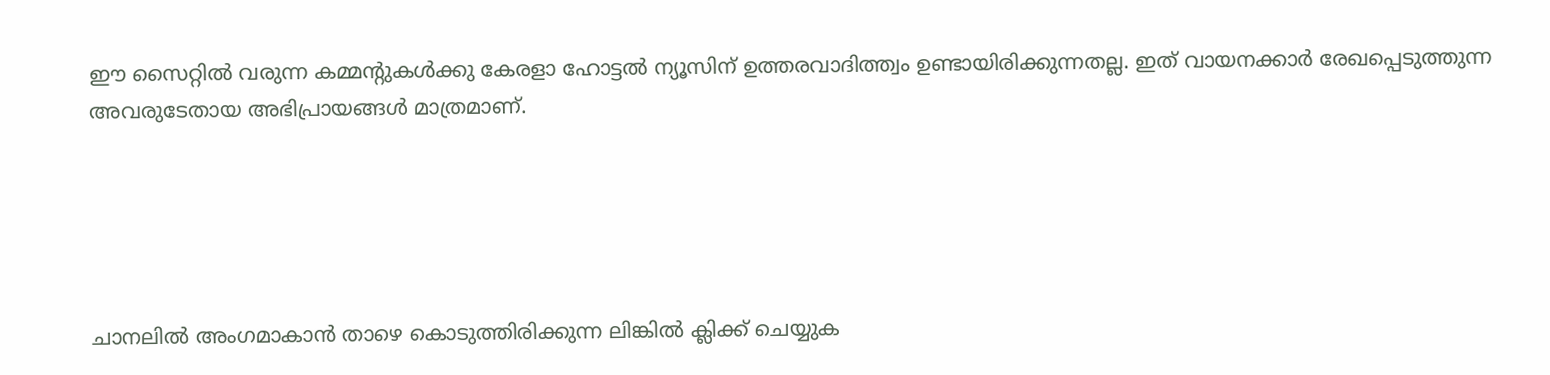ഈ സൈറ്റിൽ വരുന്ന കമ്മന്റുകൾക്കു കേരളാ ഹോട്ടൽ ന്യൂസിന് ഉത്തരവാദിത്ത്വം ഉണ്ടായിരിക്കുന്നതല്ല. ഇത് വായനക്കാർ രേഖപ്പെടുത്തുന്ന അവരുടേതായ അഭിപ്രായങ്ങൾ മാത്രമാണ്.





ചാനലിൽ അംഗമാകാൻ താഴെ കൊടുത്തിരിക്കുന്ന ലിങ്കിൽ ക്ലിക്ക് ചെയ്യുക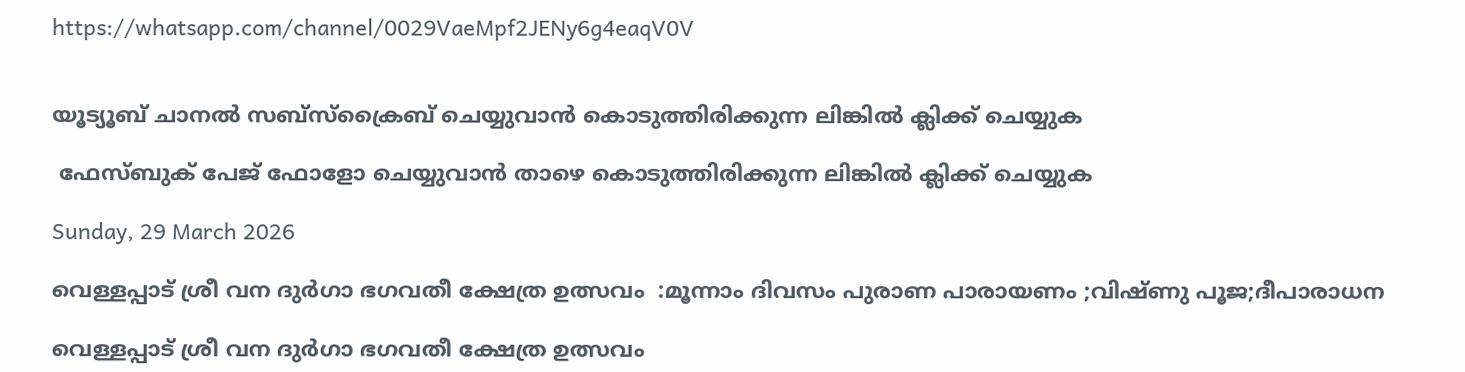https://whatsapp.com/channel/0029VaeMpf2JENy6g4eaqV0V


യൂട്യൂബ് ചാനൽ സബ്സ്ക്രൈബ് ചെയ്യുവാൻ കൊടുത്തിരിക്കുന്ന ലിങ്കിൽ ക്ലിക്ക് ചെയ്യുക

 ഫേസ്ബുക് പേജ് ഫോളോ ചെയ്യുവാൻ താഴെ കൊടുത്തിരിക്കുന്ന ലിങ്കിൽ ക്ലിക്ക് ചെയ്യുക

Sunday, 29 March 2026

വെള്ളപ്പാട് ശ്രീ വന ദുർഗാ ഭഗവതീ ക്ഷേത്ര ഉത്സവം  :മൂന്നാം ദിവസം പുരാണ പാരായണം ;വിഷ്ണു പൂജ;ദീപാരാധന

വെള്ളപ്പാട് ശ്രീ വന ദുർഗാ ഭഗവതീ ക്ഷേത്ര ഉത്സവം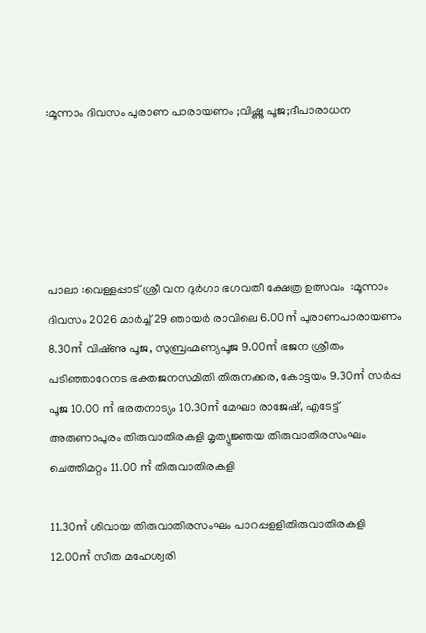:മൂന്നാം ദിവസം പുരാണ പാരായണം ;വിഷ്ണു പൂജ;ദീപാരാധന





പാലാ :വെള്ളപ്പാട് ശ്രീ വന ദുർഗാ ഭഗവതീ ക്ഷേത്ര ഉത്സവം  :മൂന്നാം ദിവസം 2026 മാർച്ച് 29 ഞായർ രാവിലെ 6.00㎡ പുരാണപാരായണം 8.30㎡ വിഷ്‌ണു പൂജ, സുബ്രഹ്മണ്യപൂജ 9.00㎡ ഭജന ശ്രീതം പടിഞ്ഞാറേനട ഭക്തജനസമിതി തിരുനക്കര, കോട്ടയം 9.30㎡ സർപ്പ പൂജ 10.00 ㎡ ഭരതനാട്യം 10.30㎡ മേഘാ രാജേഷ്, എടേട്ട് അരുണാപുരം തിരുവാതിരകളി മൃത്യുജ്ഞയ തിരുവാതിരസംഘം ചെത്തിമറ്റം 11.00 ㎡ തിരുവാതിരകളി

11.30㎡ ശിവായ തിരുവാതിരസംഘം പാറപ്പളളിതിരുവാതിരകളി 12.00㎡ സീത മഹേശ്വരി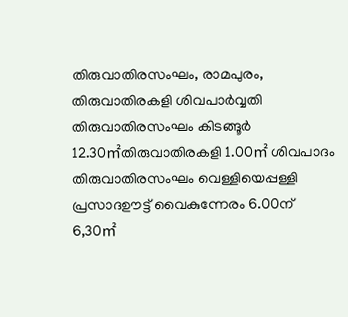തിരുവാതിരസംഘം, രാമപുരം, തിരുവാതിരകളി ശിവപാർവ്വതി തിരുവാതിരസംഘം കിടങ്ങൂർ 12.30㎡തിരുവാതിരകളി 1.00㎡ ശിവപാദം തിരുവാതിരസംഘം വെള്ളിയെപ്പള്ളി പ്രസാദഊട്ട് വൈകുന്നേരം 6.00ന് 6,30㎡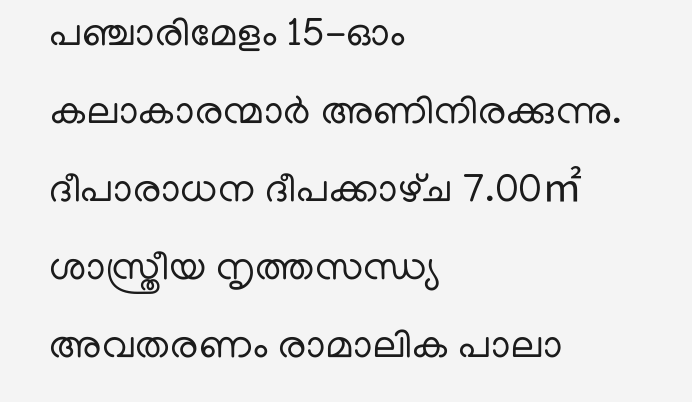പഞ്ചാരിമേളം 15-ഓം കലാകാരന്മാർ അണിനിരക്കുന്നു. ദീപാരാധന ദീപക്കാഴ്‌ച 7.00㎡ ശാസ്ത്രീയ നൃത്തസന്ധ്യ അവതരണം രാമാലിക പാലാ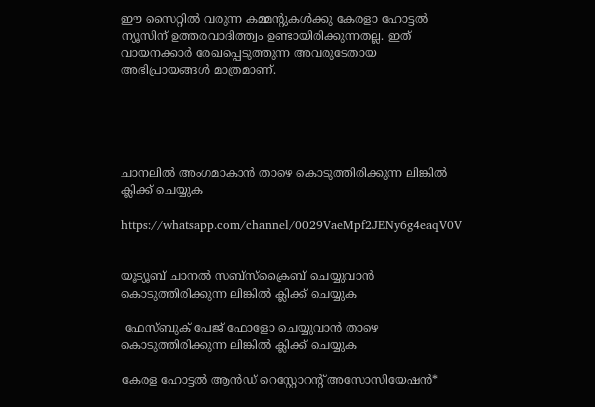ഈ സൈറ്റിൽ വരുന്ന കമ്മന്റുകൾക്കു കേരളാ ഹോട്ടൽ ന്യൂസിന് ഉത്തരവാദിത്ത്വം ഉണ്ടായിരിക്കുന്നതല്ല. ഇത് വായനക്കാർ രേഖപ്പെടുത്തുന്ന അവരുടേതായ അഭിപ്രായങ്ങൾ മാത്രമാണ്.





ചാനലിൽ അംഗമാകാൻ താഴെ കൊടുത്തിരിക്കുന്ന ലിങ്കിൽ ക്ലിക്ക് ചെയ്യുക

https://whatsapp.com/channel/0029VaeMpf2JENy6g4eaqV0V


യൂട്യൂബ് ചാനൽ സബ്സ്ക്രൈബ് ചെയ്യുവാൻ കൊടുത്തിരിക്കുന്ന ലിങ്കിൽ ക്ലിക്ക് ചെയ്യുക

 ഫേസ്ബുക് പേജ് ഫോളോ ചെയ്യുവാൻ താഴെ കൊടുത്തിരിക്കുന്ന ലിങ്കിൽ ക്ലിക്ക് ചെയ്യുക

കേരള ഹോട്ടൽ ആൻഡ് റെസ്റ്റോറന്റ് അസോസിയേഷൻ*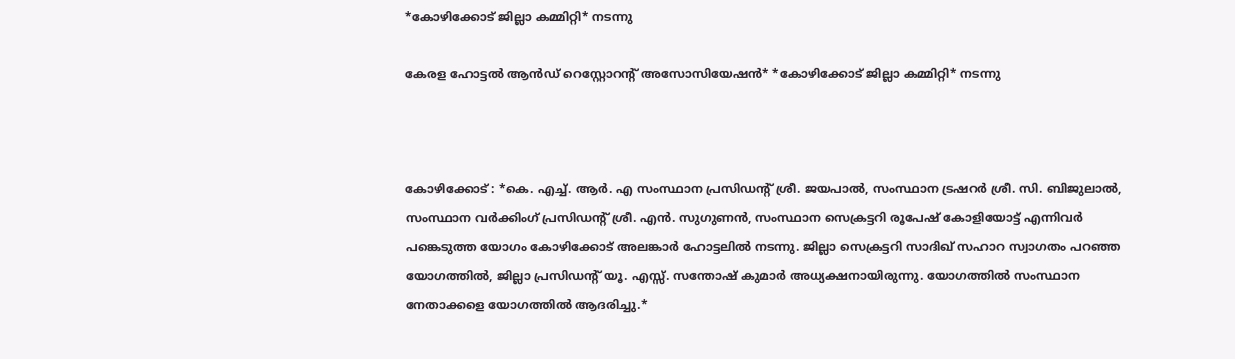*കോഴിക്കോട് ജില്ലാ കമ്മിറ്റി* നടന്നു

കേരള ഹോട്ടൽ ആൻഡ് റെസ്റ്റോറന്റ് അസോസിയേഷൻ* *കോഴിക്കോട് ജില്ലാ കമ്മിറ്റി* നടന്നു



കോഴിക്കോട് : *കെ. എച്ച്. ആർ. എ സംസ്ഥാന പ്രസിഡന്റ്‌ ശ്രീ. ജയപാൽ, സംസ്ഥാന ട്രഷറര്‍ ശ്രീ. സി. ബിജുലാൽ, സംസ്ഥാന വർക്കിംഗ്‌ പ്രസിഡന്റ്‌ ശ്രീ. എൻ. സുഗുണൻ, സംസ്ഥാന സെക്രട്ടറി രൂപേഷ് കോളിയോട്ട് എന്നിവർ പങ്കെടുത്ത യോഗം കോഴിക്കോട് അലങ്കാർ ഹോട്ടലിൽ നടന്നു. ജില്ലാ സെക്രട്ടറി സാദിഖ് സഹാറ സ്വാഗതം പറഞ്ഞ യോഗത്തിൽ, ജില്ലാ പ്രസിഡന്റ്‌ യൂ. എസ്സ്. സന്തോഷ്‌ കുമാർ അധ്യക്ഷനായിരുന്നു. യോഗത്തിൽ സംസ്ഥാന നേതാക്കളെ യോഗത്തിൽ ആദരിച്ചു.*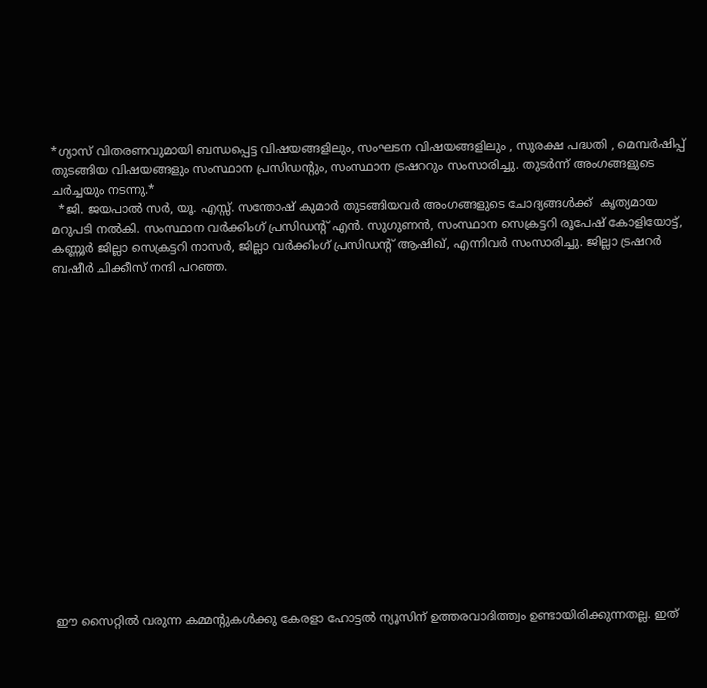*ഗ്യാസ് വിതരണവുമായി ബന്ധപ്പെട്ട വിഷയങ്ങളിലും, സംഘടന വിഷയങ്ങളിലും , സുരക്ഷ പദ്ധതി , മെമ്പർഷിപ്പ് തുടങ്ങിയ വിഷയങ്ങളും സംസ്ഥാന പ്രസിഡന്റും, സംസ്ഥാന ട്രഷററും സംസാരിച്ചു. തുടർന്ന് അംഗങ്ങളുടെ ചർച്ചയും നടന്നു.*
  *ജി. ജയപാൽ സർ, യൂ. എസ്സ്. സന്തോഷ്‌ കുമാർ തുടങ്ങിയവർ അംഗങ്ങളുടെ ചോദ്യങ്ങൾക്ക്  കൃത്യമായ മറുപടി നൽകി. സംസ്ഥാന വർക്കിംഗ്‌ പ്രസിഡന്റ്‌ എൻ. സുഗുണൻ, സംസ്ഥാന സെക്രട്ടറി രൂപേഷ് കോളിയോട്ട്, കണ്ണൂർ ജില്ലാ സെക്രട്ടറി നാസർ, ജില്ലാ വർക്കിംഗ്‌ പ്രസിഡന്റ്‌ ആഷിഖ്, എന്നിവർ സംസാരിച്ചു. ജില്ലാ ട്രഷറര്‍ ബഷീർ ചിക്കീസ് നന്ദി പറഞ്ഞ.

















ഈ സൈറ്റിൽ വരുന്ന കമ്മന്റുകൾക്കു കേരളാ ഹോട്ടൽ ന്യൂസിന് ഉത്തരവാദിത്ത്വം ഉണ്ടായിരിക്കുന്നതല്ല. ഇത്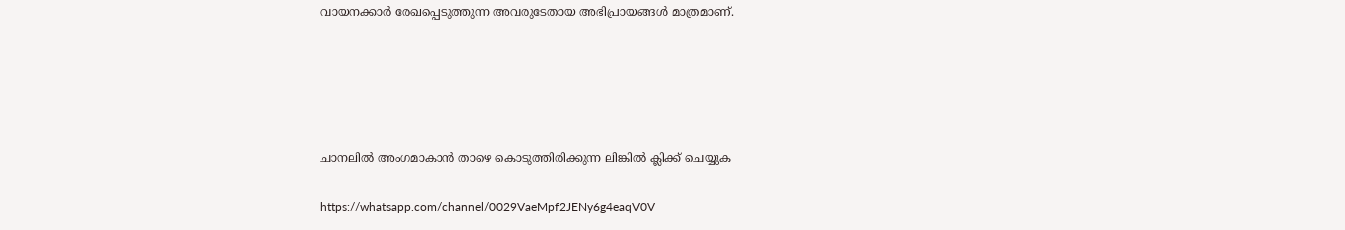വായനക്കാർ രേഖപ്പെടുത്തുന്ന അവരുടേതായ അഭിപ്രായങ്ങൾ മാത്രമാണ്.





ചാനലിൽ അംഗമാകാൻ താഴെ കൊടുത്തിരിക്കുന്ന ലിങ്കിൽ ക്ലിക്ക് ചെയ്യുക

https://whatsapp.com/channel/0029VaeMpf2JENy6g4eaqV0V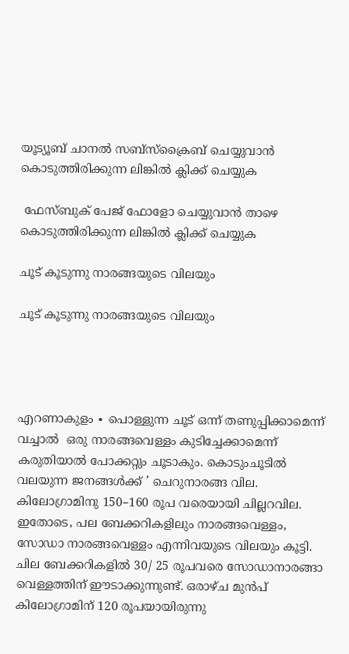യൂട്യൂബ് ചാനൽ സബ്സ്ക്രൈബ് ചെയ്യുവാൻ കൊടുത്തിരിക്കുന്ന ലിങ്കിൽ ക്ലിക്ക് ചെയ്യുക

 ഫേസ്ബുക് പേജ് ഫോളോ ചെയ്യുവാൻ താഴെ കൊടുത്തിരിക്കുന്ന ലിങ്കിൽ ക്ലിക്ക് ചെയ്യുക

ചൂട് കൂടുന്നു നാരങ്ങയുടെ വിലയും

ചൂട് കൂടുന്നു നാരങ്ങയുടെ വിലയും




എറണാകുളം ∙ പൊള്ളുന്ന ചൂട് ഒന്ന് തണുപ്പിക്കാമെന്ന് വച്ചാൽ  ഒരു നാരങ്ങവെള്ളം കുടിച്ചേക്കാമെന്ന്  കരുതിയാൽ പോക്കറ്റും ചൂടാകും. കൊടുംചൂടിൽ വലയുന്ന ജനങ്ങൾക്ക് ’ ചെറുനാരങ്ങ വില. കിലോഗ്രാമിനു 150–160 രൂപ വരെയായി ചില്ലറവില. ഇതോടെ, പല ബേക്കറികളിലും നാരങ്ങവെള്ളം, സോഡാ നാരങ്ങവെള്ളം എന്നിവയുടെ വിലയും കൂട്ടി. ചില ബേക്കറികളിൽ 30/ 25 രൂപവരെ സോഡാനാരങ്ങാ വെള്ളത്തിന് ഈടാക്കുന്നുണ്ട്. ഒരാഴ്ച മുൻപ് കിലോഗ്രാമിന് 120 രൂപയായിരുന്നു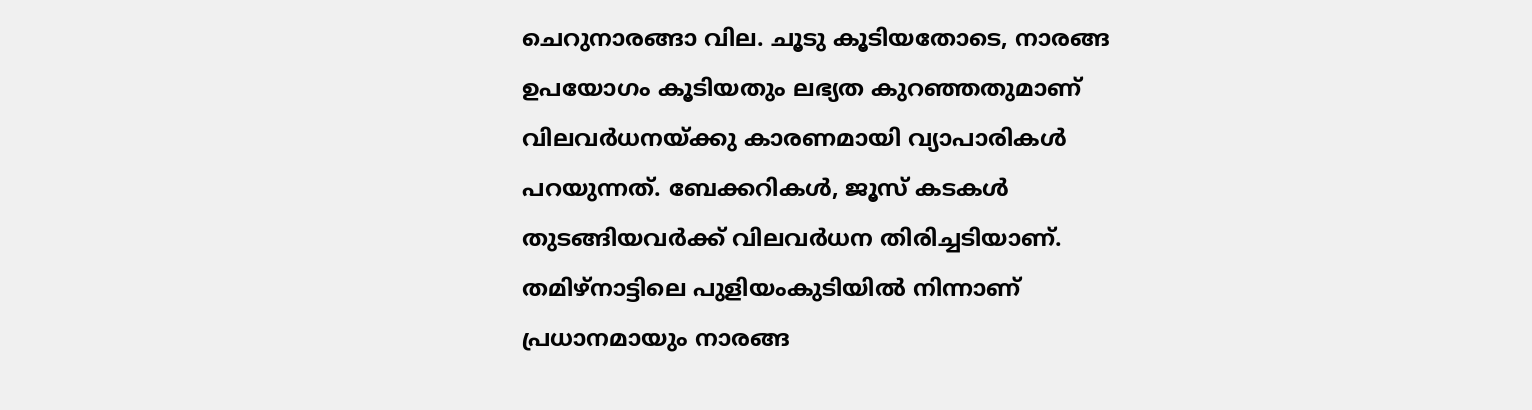ചെറുനാരങ്ങാ വില. ചൂടു കൂടിയതോടെ, നാരങ്ങ ഉപയോഗം കൂടിയതും ലഭ്യത കുറഞ്ഞതുമാണ് വിലവർധനയ്ക്കു കാരണമായി വ്യാപാരികൾ പറയുന്നത്. ബേക്കറികൾ, ജൂസ് കടകൾ തുടങ്ങിയവർക്ക് വിലവർധന തിരിച്ചടിയാണ്. തമിഴ്നാട്ടിലെ പുളിയംകുടിയിൽ നിന്നാണ് പ്രധാനമായും നാരങ്ങ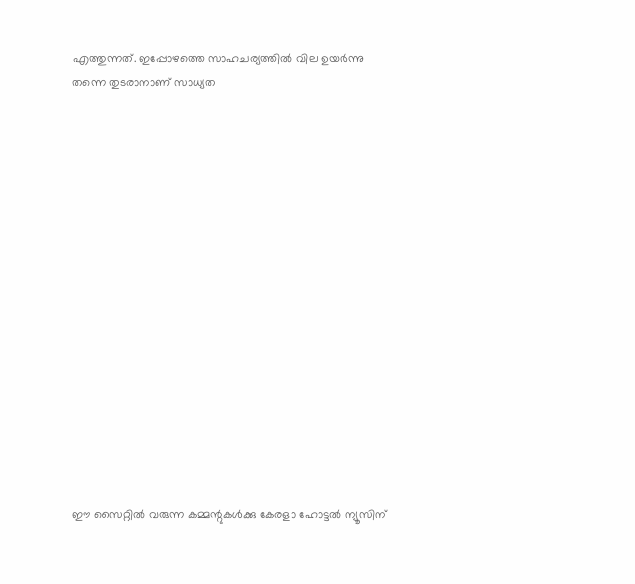എത്തുന്നത്. ഇപ്പോഴത്തെ സാഹചര്യത്തിൽ വില ഉയർന്നു തന്നെ തുടരാനാണ് സാധ്യത

















ഈ സൈറ്റിൽ വരുന്ന കമ്മന്റുകൾക്കു കേരളാ ഹോട്ടൽ ന്യൂസിന്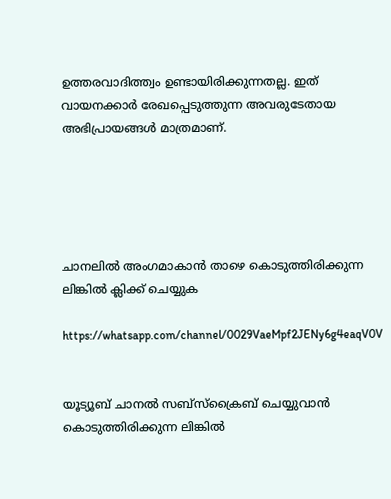ഉത്തരവാദിത്ത്വം ഉണ്ടായിരിക്കുന്നതല്ല. ഇത് വായനക്കാർ രേഖപ്പെടുത്തുന്ന അവരുടേതായ അഭിപ്രായങ്ങൾ മാത്രമാണ്.





ചാനലിൽ അംഗമാകാൻ താഴെ കൊടുത്തിരിക്കുന്ന ലിങ്കിൽ ക്ലിക്ക് ചെയ്യുക

https://whatsapp.com/channel/0029VaeMpf2JENy6g4eaqV0V


യൂട്യൂബ് ചാനൽ സബ്സ്ക്രൈബ് ചെയ്യുവാൻ കൊടുത്തിരിക്കുന്ന ലിങ്കിൽ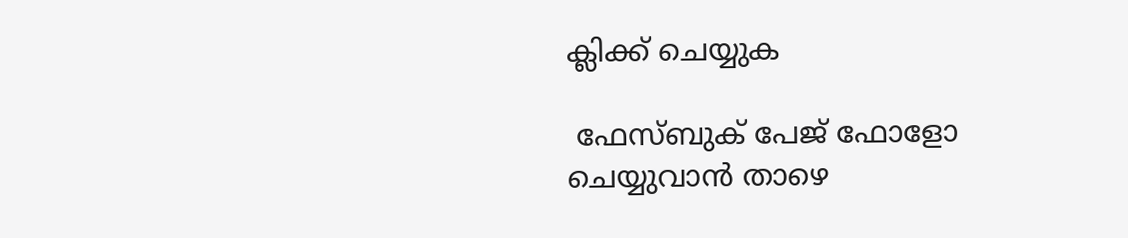ക്ലിക്ക് ചെയ്യുക

 ഫേസ്ബുക് പേജ് ഫോളോ ചെയ്യുവാൻ താഴെ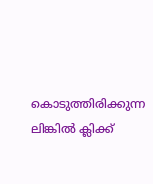കൊടുത്തിരിക്കുന്ന ലിങ്കിൽ ക്ലിക്ക്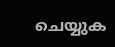ചെയ്യുക